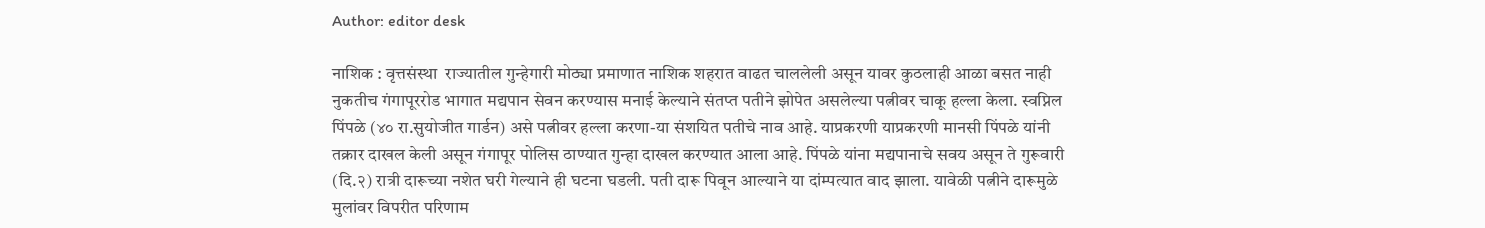Author: editor desk

नाशिक : वृत्तसंस्था  राज्यातील गुन्हेगारी मोठ्या प्रमाणात नाशिक शहरात वाढत चाललेली असून यावर कुठलाही आळा बसत नाही नुकतीच गंगापूररोड भागात मद्यपान सेवन करण्यास मनाई केल्याने संतप्त पतीने झोपेत असलेल्या पत्नीवर चाकू हल्ला केला. स्वप्निल पिंपळे (४० रा.सुयोजीत गार्डन) असे पत्नीवर हल्ला करणा-या संशयित पतीचे नाव आहे. याप्रकरणी याप्रकरणी मानसी पिंपळे यांनी तक्रार दाखल केली असून गंगापूर पोलिस ठाण्यात गुन्हा दाखल करण्यात आला आहे. पिंपळे यांना मद्यपानाचे सवय असून ते गुरूवारी (दि.२) रात्री दारूच्या नशेत घरी गेल्याने ही घटना घडली. पती दारू पिवून आल्याने या दांम्पत्यात वाद झाला. यावेळी पत्नीने दारूमुळे मुलांवर विपरीत परिणाम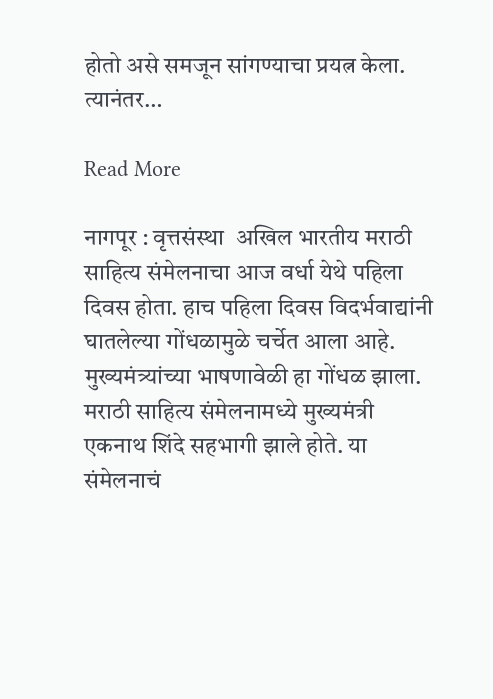होतो असे समजून सांगण्याचा प्रयत्न केला. त्यानंतर…

Read More

नागपूर : वृत्तसंस्था  अखिल भारतीय मराठी साहित्य संमेलनाचा आज वर्धा येथे पहिला दिवस होता. हाच पहिला दिवस विदर्भवाद्यांनी घातलेल्या गोंधळामुळे चर्चेत आला आहे. मुख्यमंत्र्यांच्या भाषणावेळी हा गोंधळ झाला. मराठी साहित्य संमेलनामध्ये मुख्यमंत्री एकनाथ शिंदे सहभागी झाले होते. या संमेलनाचं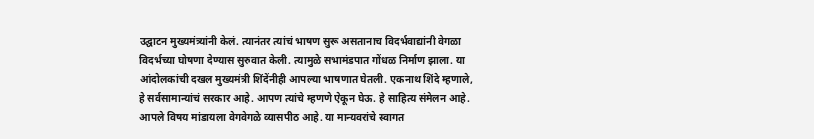उद्घाटन मुख्यमंत्र्यांनी केलं. त्यानंतर त्यांचं भाषण सुरू असतानाच विदर्भवाद्यांनी वेगळा विदर्भच्या घोषणा देण्यास सुरुवात केली. त्यामुळे सभामंडपात गोंधळ निर्माण झाला. या आंदोलकांची दखल मुख्यमंत्री शिंदेंनीही आपल्या भाषणात घेतली. एकनाथ शिंदे म्हणाले, हे सर्वसामान्यांचं सरकार आहे. आपण त्यांचे म्हणणे ऐकून घेऊ. हे साहित्य संमेलन आहे. आपले विषय मांडायला वेगवेगळे व्यासपीठ आहे. या मान्यवरांचे स्वागत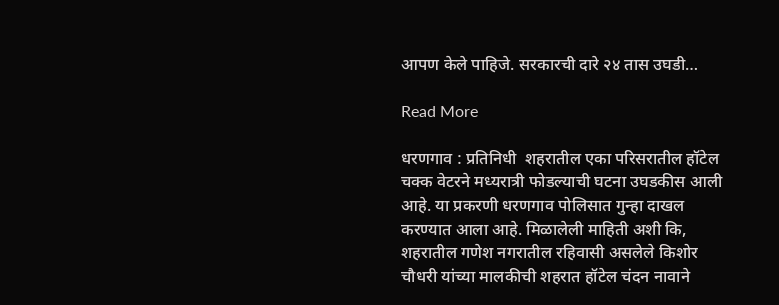आपण केले पाहिजे. सरकारची दारे २४ तास उघडी…

Read More

धरणगाव : प्रतिनिधी  शहरातील एका परिसरातील हॉटेल चक्क वेटरने मध्यरात्री फोडल्याची घटना उघडकीस आली आहे. या प्रकरणी धरणगाव पोलिसात गुन्हा दाखल करण्यात आला आहे. मिळालेली माहिती अशी कि, शहरातील गणेश नगरातील रहिवासी असलेले किशोर चौधरी यांच्या मालकीची शहरात हॉटेल चंदन नावाने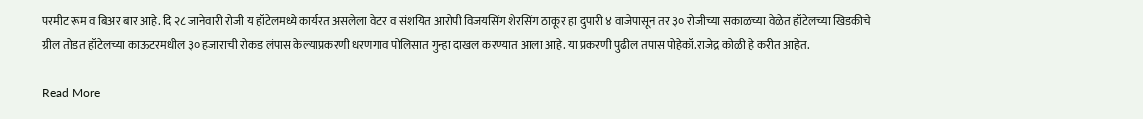परमीट रूम व बिअर बार आहे. दि २८ जानेवारी रोजी य हॉटेलमध्ये कार्यरत असलेला वेटर व संशयित आरोपी विजयसिंग शेरसिंग ठाकूर हा दुपारी ४ वाजेपासून तर ३० रोजीच्या सकाळच्या वेळेत हॉटेलच्या खिडकीचे ग्रील तोडत हॉटेलच्या काऊटरमधील ३० हजाराची रोकड लंपास केल्याप्रकरणी धरणगाव पोलिसात गुन्हा दाखल करण्यात आला आहे. या प्रकरणी पुढील तपास पोहेकॉ.राजेद्र कोळी हे करीत आहेत.

Read More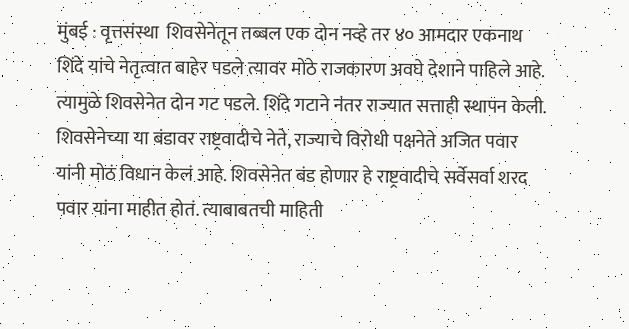मुंबई : वृत्तसंस्था  शिवसेनेतून तब्बल एक दोन नव्हे तर ४० आमदार एकनाथ शिंदे यांचे नेतृत्वात बाहेर पडले त्यावर मोठे राजकारण अवघे देशाने पाहिले आहे. त्यामुळे शिवसेनेत दोन गट पडले. शिंदे गटाने नंतर राज्यात सत्ताही स्थापन केली. शिवसेनेच्या या बंडावर राष्ट्रवादीचे नेते, राज्याचे विरोधी पक्षनेते अजित पवार यांनी मोठं विधान केलं आहे. शिवसेनेत बंड होणार हे राष्ट्रवादीचे सर्वेसर्वा शरद पवार यांना माहीत होतं. त्याबाबतची माहिती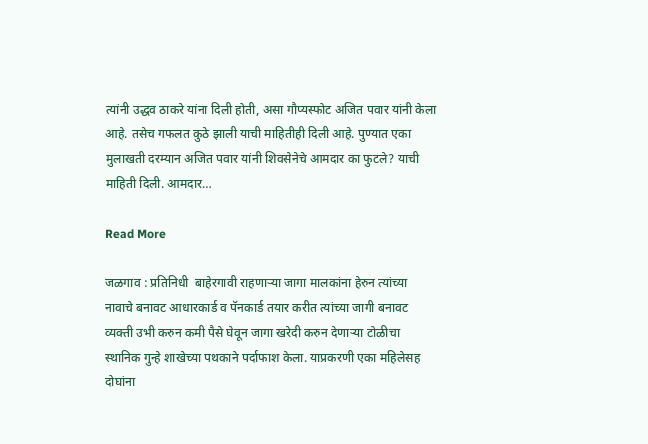त्यांनी उद्धव ठाकरे यांना दिली होती, असा गौप्यस्फोट अजित पवार यांनी केला आहे. तसेच गफलत कुठे झाली याची माहितीही दिली आहे. पुण्यात एका मुलाखती दरम्यान अजित पवार यांनी शिवसेनेचे आमदार का फुटले? याची माहिती दिली. आमदार…

Read More

जळगाव : प्रतिनिधी  बाहेरगावी राहणार्‍या जागा मालकांना हेरुन त्यांच्या नावाचे बनावट आधारकार्ड व पॅनकार्ड तयार करीत त्यांच्या जागी बनावट व्यक्ती उभी करुन कमी पैसे घेवून जागा खरेदी करुन देणार्‍या टोळीचा स्थानिक गुन्हे शाखेच्या पथकाने पर्दाफाश केला. याप्रकरणी एका महिलेसह दोघांना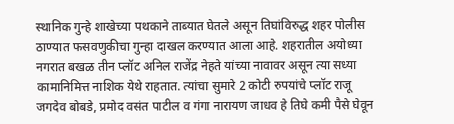स्थानिक गुन्हे शाखेच्या पथकाने ताब्यात घेतले असून तिघांविरुद्ध शहर पोलीस ठाण्यात फसवणुकीचा गुन्हा दाखल करण्यात आला आहे. शहरातील अयोध्या नगरात बखळ तीन प्लॉट अनिल राजेंद्र नेहते यांच्या नावावर असून त्या सध्या कामानिमित्त नाशिक येथे राहतात. त्यांचा सुमारे 2 कोटी रुपयांचे प्लॉट राजू जगदेव बोबडे, प्रमोद वसंत पाटील व गंगा नारायण जाधव हे तिघे कमी पैसे घेवून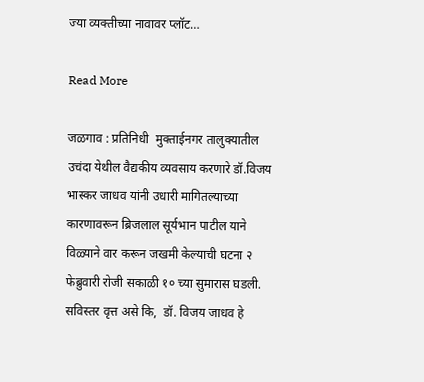ज्या व्यक्तीच्या नावावर प्लॉट…

Read More

जळगाव : प्रतिनिधी  मुक्ताईनगर तालुक्यातील उचंदा येथील वैद्यकीय व्यवसाय करणारे डॉ.विजय भास्कर जाधव यांनी उधारी मागितल्याच्या कारणावरून ब्रिजलाल सूर्यभान पाटील याने विळ्याने वार करून जखमी केल्याची घटना २ फेब्रुवारी रोजी सकाळी १० च्या सुमारास घडली. सविस्तर वृत्त असे कि,  डॉ. विजय जाधव हे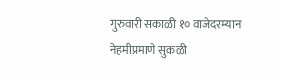गुरुवारी सकाळी १० वाजेदरम्यान नेहमीप्रमाणे सुकळी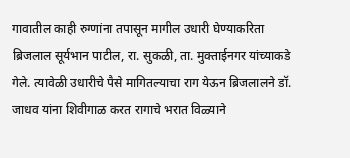गावातील काही रुग्णांना तपासून मागील उधारी घेण्याकरिता ब्रिजलाल सूर्यभान पाटील, रा. सुकळी, ता. मुक्ताईनगर यांच्याकडे गेले. त्यावेळी उधारीचे पैसे मागितल्याचा राग येऊन ब्रिजलालने डॉ. जाधव यांना शिवीगाळ करत रागाचे भरात विळ्याने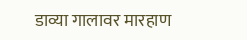डाव्या गालावर मारहाण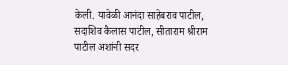केली. यावेळी आनंदा साहेबराव पाटील, सदाशिव कैलास पाटील, सीताराम श्रीराम पाटील अशांनी सदर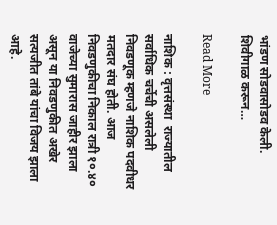भांडण सोडवासोडव केली. शिवीगाळ करून…

Read More

नाशिक : वृत्तसंस्था  राज्यातील सर्वाधिक चर्चेची असलेली निवडणूक म्हणजे नाशिक पदवीधर मतदार संघ होती. आज निवडणुकीचा निकाल रात्री १०.४० वाजेच्या सुमारास जाहीर झाला असून या निवडणुकीत अखेर सत्यजीत तांबे यांचा विजय झाला आहे.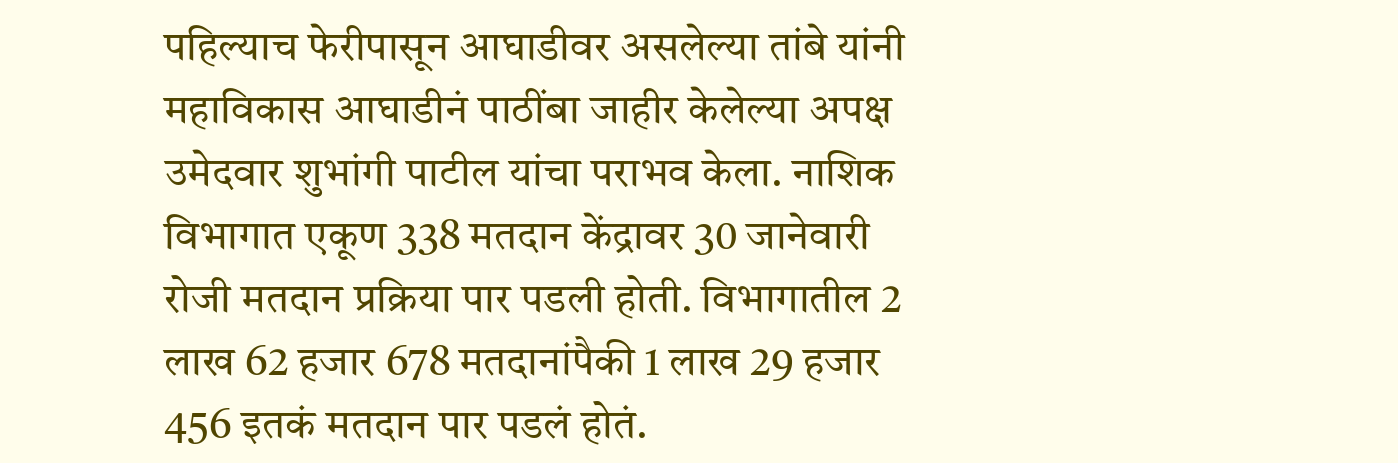पहिल्याच फेरीपासून आघाडीवर असलेल्या तांबे यांनी महाविकास आघाडीनं पाठींबा जाहीर केलेल्या अपक्ष उमेदवार शुभांगी पाटील यांचा पराभव केला. नाशिक विभागात एकूण 338 मतदान केंद्रावर 30 जानेवारी रोजी मतदान प्रक्रिया पार पडली होती. विभागातील 2 लाख 62 हजार 678 मतदानांपैकी 1 लाख 29 हजार 456 इतकं मतदान पार पडलं होतं.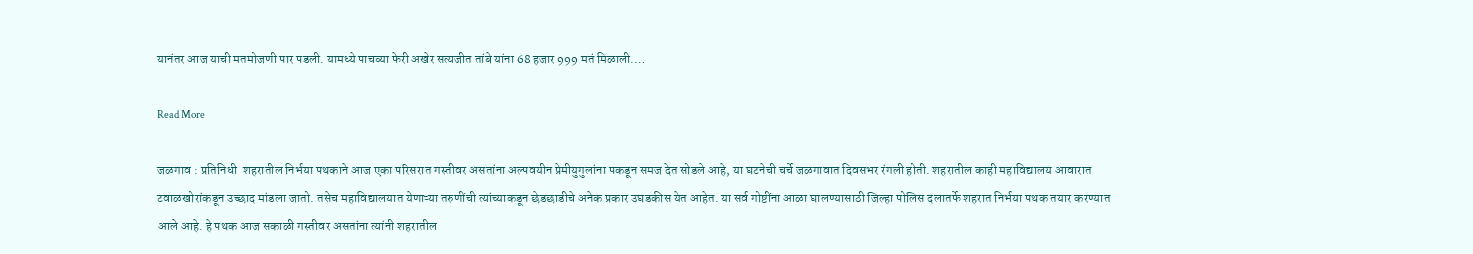यानंतर आज याची मतमोजणी पार पडली. यामध्ये पाचव्या फेरी अखेर सत्यजीत तांबे यांना 68 हजार 999 मतं मिळाली.…

Read More

जळगाव : प्रतिनिधी  शहरातील निर्भया पथकाने आज एका परिसरात गस्तीवर असतांना अल्पवयीन प्रेमीयुगुलांना पकडून समज देत सोडले आहे, या घटनेची चर्चे जळगावात दिवसभर रंगली होती. शहरातील काही महाविद्यालय आवारात टवाळखोरांकडून उच्छाद मांडला जातो. तसेच महाविद्यालयात येणाऱ्या तरुणींची त्यांच्याकडून छेडछाडीचे अनेक प्रकार उघडकीस येत आहेत. या सर्व गोष्टींना आळा घालण्यासाठी जिल्हा पोलिस दलातर्फे शहरात निर्भया पथक तयार करण्यात आले आहे. हे पथक आज सकाळी गस्तीवर असतांना त्यांनी शहरातील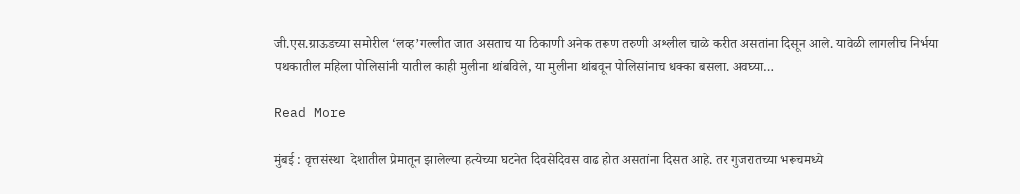जी.एस.ग्राऊडच्या समोरील ‘लव्ह’गल्लीत जात असताच या ठिकाणी अनेक तरूण तरुणी अश्लील चाळे करीत असतांना दिसून आले. यावेळी लागलीच निर्भया पथकातील महिला पोलिसांनी यातील काही मुलीना थांबविले, या मुलीना थांबवून पोलिसांनाच धक्का बसला. अवघ्या…

Read More

मुंबई : वृत्तसंस्था  देशातील प्रेमातून झालेल्या हत्येच्या घटनेत दिवसेदिवस वाढ होत असतांना दिसत आहे. तर गुजरातच्या भरूचमध्ये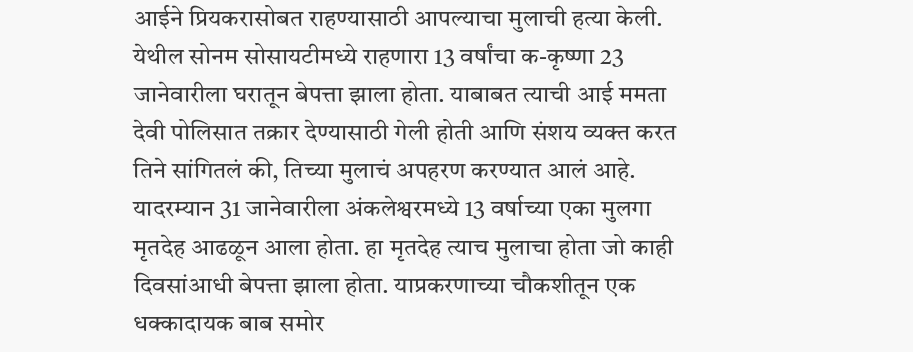आईने प्रियकरासोबत राहण्यासाठी आपल्याचा मुलाची हत्या केली. येथील सोनम सोसायटीमध्ये राहणारा 13 वर्षांचा क-कृष्णा 23 जानेवारीला घरातून बेपत्ता झाला होता. याबाबत त्याची आई ममता देवी पोलिसात तक्रार देण्यासाठी गेली होती आणि संशय व्यक्त करत तिने सांगितलं की, तिच्या मुलाचं अपहरण करण्यात आलं आहे. यादरम्यान 31 जानेवारीला अंकलेश्वरमध्ये 13 वर्षाच्या एका मुलगा मृतदेह आढळून आला होता. हा मृतदेह त्याच मुलाचा होता जो काही दिवसांआधी बेपत्ता झाला होता. याप्रकरणाच्या चौकशीतून एक धक्कादायक बाब समोर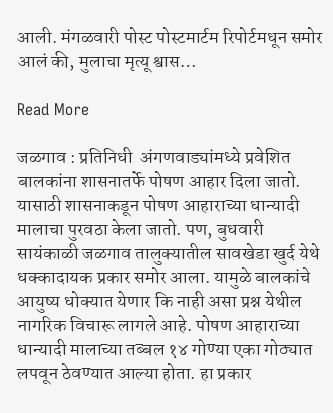आली. मंगळवारी पोस्ट पोस्टमार्टम रिपोर्टमधून समोर आलं की, मुलाचा मृत्यू श्वास…

Read More

जळगाव : प्रतिनिधी  अंगणवाड्यांमध्ये प्रवेशित बालकांना शासनातर्फे पोषण आहार दिला जातो. यासाठी शासनाकडून पोषण आहाराच्या धान्यादी मालाचा पुरवठा केला जातो. पण, बुधवारी सायंकाळी जळगाव तालुक्यातील सावखेडा खुर्द येथे धक्कादायक प्रकार समोर आला. यामुळे बालकांचे आयुष्य धोक्यात येणार कि नाही असा प्रश्न येथील नागरिक विचारू लागले आहे. पोषण आहाराच्या धान्यादी मालाच्या तब्बल १४ गोण्या एका गोठ्यात लपवून ठेवण्यात आल्या होता. हा प्रकार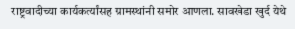राष्ट्रवादीच्या कार्यकर्त्यांसह ग्रामस्थांनी समोर आणला. सावखेडा खुर्द येथे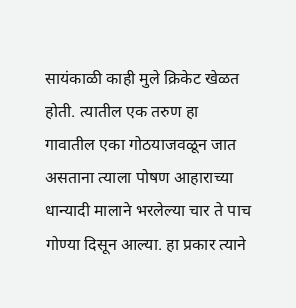सायंकाळी काही मुले क्रिकेट खेळत होती. त्यातील एक तरुण हा गावातील एका गोठयाजवळून जात असताना त्याला पोषण आहाराच्या धान्यादी मालाने भरलेल्या चार ते पाच गोण्या दिसून आल्या. हा प्रकार त्याने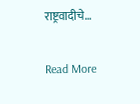राष्ट्रवादीचे…

Read More